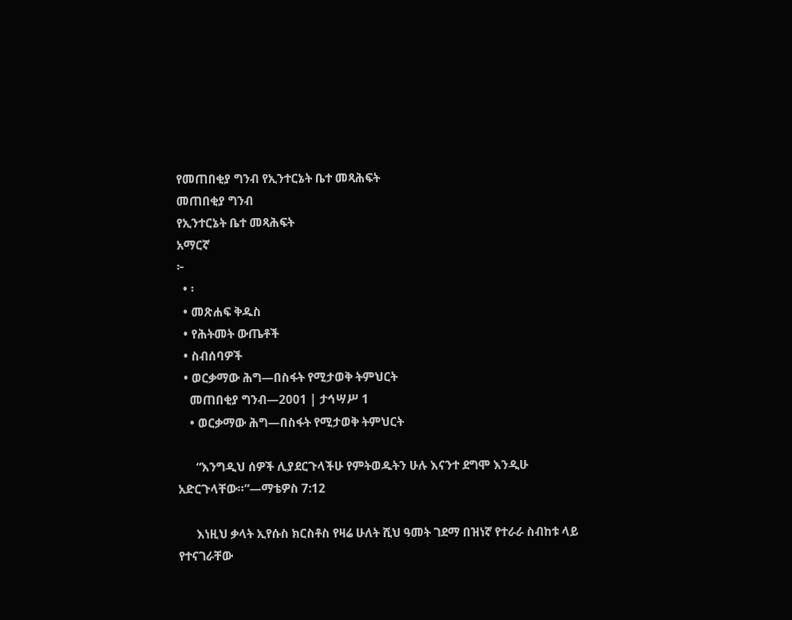የመጠበቂያ ግንብ የኢንተርኔት ቤተ መጻሕፍት
መጠበቂያ ግንብ
የኢንተርኔት ቤተ መጻሕፍት
አማርኛ
፦
  • ፡
  • መጽሐፍ ቅዱስ
  • የሕትመት ውጤቶች
  • ስብሰባዎች
  • ወርቃማው ሕግ—በስፋት የሚታወቅ ትምህርት
    መጠበቂያ ግንብ—2001 | ታኅሣሥ 1
    • ወርቃማው ሕግ—በስፋት የሚታወቅ ትምህርት

      “እንግዲህ ሰዎች ሊያደርጉላችሁ የምትወዱትን ሁሉ እናንተ ደግሞ እንዲሁ አድርጉላቸው።”—ማቴዎስ 7:12

      እነዚህ ቃላት ኢየሱስ ክርስቶስ የዛሬ ሁለት ሺህ ዓመት ገደማ በዝነኛ የተራራ ስብከቱ ላይ የተናገራቸው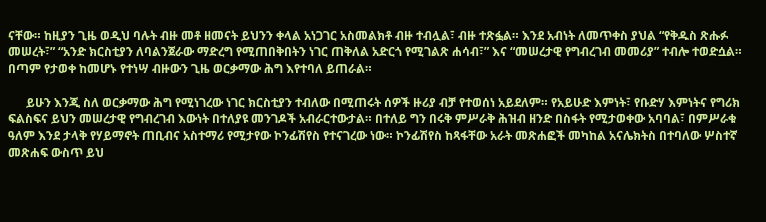ናቸው። ከዚያን ጊዜ ወዲህ ባሉት ብዙ መቶ ዘመናት ይህንን ቀላል አነጋገር አስመልክቶ ብዙ ተብሏል፣ ብዙ ተጽፏል። እንደ አብነት ለመጥቀስ ያህል “የቅዱስ ጽሑፉ መሠረት፣” “አንድ ክርስቲያን ለባልንጀራው ማድረግ የሚጠበቅበትን ነገር ጠቅለል አድርጎ የሚገልጽ ሐሳብ፣” እና “መሠረታዊ የግብረገብ መመሪያ” ተብሎ ተወድሷል። በጣም የታወቀ ከመሆኑ የተነሣ ብዙውን ጊዜ ወርቃማው ሕግ እየተባለ ይጠራል።

      ይሁን እንጂ ስለ ወርቃማው ሕግ የሚነገረው ነገር ክርስቲያን ተብለው በሚጠሩት ሰዎች ዙሪያ ብቻ የተወሰነ አይደለም። የአይሁድ እምነት፣ የቡድሃ እምነትና የግሪክ ፍልስፍና ይህን መሠረታዊ የግብረገብ እውነት በተለያዩ መንገዶች አብራርተውታል። በተለይ ግን በሩቅ ምሥራቅ ሕዝብ ዘንድ በስፋት የሚታወቀው አባባል፣ በምሥራቁ ዓለም እንደ ታላቅ የሃይማኖት ጠቢብና አስተማሪ የሚታየው ኮንፊሽየስ የተናገረው ነው። ኮንፊሽየስ ከጻፋቸው አራት መጽሐፎች መካከል አናሌክትስ በተባለው ሦስተኛ መጽሐፍ ውስጥ ይህ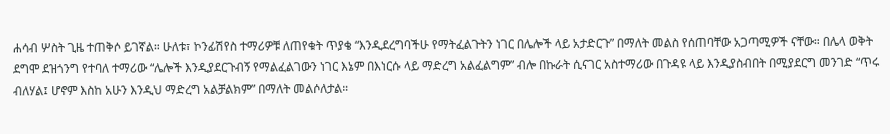ሐሳብ ሦስት ጊዜ ተጠቅሶ ይገኛል። ሁለቱ፣ ኮንፊሽየስ ተማሪዎቹ ለጠየቁት ጥያቄ “እንዲደረግባችሁ የማትፈልጉትን ነገር በሌሎች ላይ አታድርጉ” በማለት መልስ የሰጠባቸው አጋጣሚዎች ናቸው። በሌላ ወቅት ደግሞ ደዝጎንግ የተባለ ተማሪው “ሌሎች እንዲያደርጉብኝ የማልፈልገውን ነገር እኔም በእነርሱ ላይ ማድረግ አልፈልግም” ብሎ በኩራት ሲናገር አስተማሪው በጉዳዩ ላይ እንዲያስብበት በሚያደርግ መንገድ “ጥሩ ብለሃል፤ ሆኖም እስከ አሁን እንዲህ ማድረግ አልቻልክም” በማለት መልሶለታል።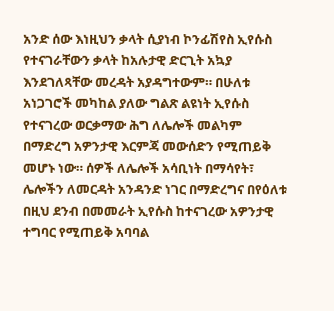አንድ ሰው እነዚህን ቃላት ሲያነብ ኮንፊሽየስ ኢየሱስ የተናገራቸውን ቃላት ከአሉታዊ ድርጊት አኳያ እንደገለጻቸው መረዳት አያዳግተውም። በሁለቱ አነጋገሮች መካከል ያለው ግልጽ ልዩነት ኢየሱስ የተናገረው ወርቃማው ሕግ ለሌሎች መልካም በማድረግ አዎንታዊ እርምጃ መውሰድን የሚጠይቅ መሆኑ ነው። ሰዎች ለሌሎች አሳቢነት በማሳየት፣ ሌሎችን ለመርዳት አንዳንድ ነገር በማድረግና በየዕለቱ በዚህ ደንብ በመመራት ኢየሱስ ከተናገረው አዎንታዊ ተግባር የሚጠይቅ አባባል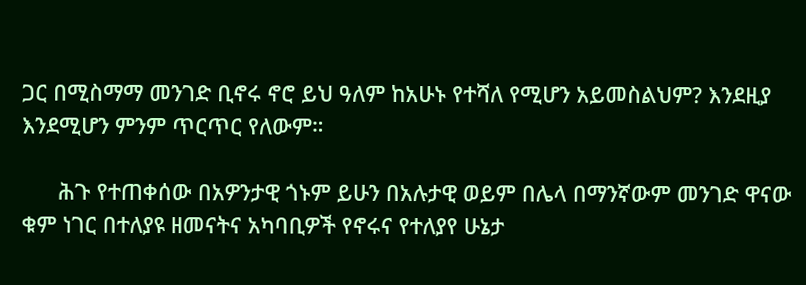ጋር በሚስማማ መንገድ ቢኖሩ ኖሮ ይህ ዓለም ከአሁኑ የተሻለ የሚሆን አይመስልህም? እንደዚያ እንደሚሆን ምንም ጥርጥር የለውም።

      ሕጉ የተጠቀሰው በአዎንታዊ ጎኑም ይሁን በአሉታዊ ወይም በሌላ በማንኛውም መንገድ ዋናው ቁም ነገር በተለያዩ ዘመናትና አካባቢዎች የኖሩና የተለያየ ሁኔታ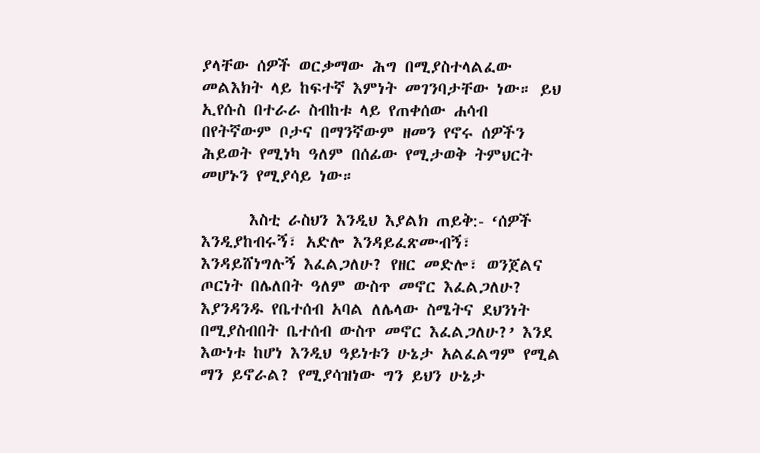ያላቸው ሰዎች ወርቃማው ሕግ በሚያስተላልፈው መልእክት ላይ ከፍተኛ እምነት መገንባታቸው ነው። ይህ ኢየሱስ በተራራ ስብከቱ ላይ የጠቀሰው ሐሳብ በየትኛውም ቦታና በማንኛውም ዘመን የኖሩ ሰዎችን ሕይወት የሚነካ ዓለም በሰፊው የሚታወቅ ትምህርት መሆኑን የሚያሳይ ነው።

      እስቲ ራስህን እንዲህ እያልክ ጠይቅ:- ‘ሰዎች እንዲያከብሩኝ፣ አድሎ እንዳይፈጽሙብኝ፣ እንዳይሸነግሉኝ እፈልጋለሁ? የዘር መድሎ፣ ወንጀልና ጦርነት በሌለበት ዓለም ውስጥ መኖር እፈልጋለሁ? እያንዳንዱ የቤተሰብ አባል ለሌላው ስሜትና ደህንነት በሚያስብበት ቤተሰብ ውስጥ መኖር እፈልጋለሁ?’ እንደ እውነቱ ከሆነ እንዲህ ዓይነቱን ሁኔታ አልፈልግም የሚል ማን ይኖራል? የሚያሳዝነው ግን ይህን ሁኔታ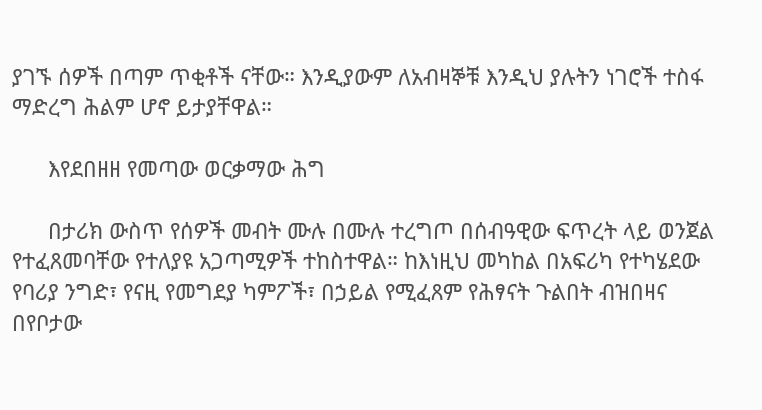ያገኙ ሰዎች በጣም ጥቂቶች ናቸው። እንዲያውም ለአብዛኞቹ እንዲህ ያሉትን ነገሮች ተስፋ ማድረግ ሕልም ሆኖ ይታያቸዋል።

      እየደበዘዘ የመጣው ወርቃማው ሕግ

      በታሪክ ውስጥ የሰዎች መብት ሙሉ በሙሉ ተረግጦ በሰብዓዊው ፍጥረት ላይ ወንጀል የተፈጸመባቸው የተለያዩ አጋጣሚዎች ተከስተዋል። ከእነዚህ መካከል በአፍሪካ የተካሄደው የባሪያ ንግድ፣ የናዚ የመግደያ ካምፖች፣ በኃይል የሚፈጸም የሕፃናት ጉልበት ብዝበዛና በየቦታው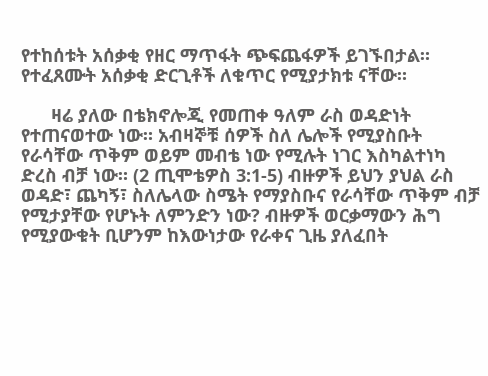የተከሰቱት አሰቃቂ የዘር ማጥፋት ጭፍጨፋዎች ይገኙበታል። የተፈጸሙት አሰቃቂ ድርጊቶች ለቁጥር የሚያታክቱ ናቸው።

      ዛሬ ያለው በቴክኖሎጂ የመጠቀ ዓለም ራስ ወዳድነት የተጠናወተው ነው። አብዛኞቹ ሰዎች ስለ ሌሎች የሚያስቡት የራሳቸው ጥቅም ወይም መብቴ ነው የሚሉት ነገር እስካልተነካ ድረስ ብቻ ነው። (2 ጢሞቴዎስ 3:1-5) ብዙዎች ይህን ያህል ራስ ወዳድ፣ ጨካኝ፣ ስለሌላው ስሜት የማያስቡና የራሳቸው ጥቅም ብቻ የሚታያቸው የሆኑት ለምንድን ነው? ብዙዎች ወርቃማውን ሕግ የሚያውቁት ቢሆንም ከእውነታው የራቀና ጊዜ ያለፈበት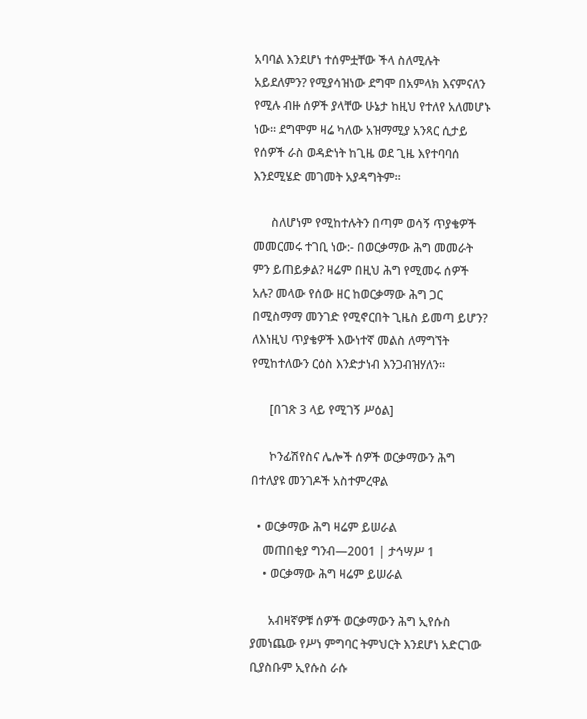አባባል እንደሆነ ተሰምቷቸው ችላ ስለሚሉት አይደለምን? የሚያሳዝነው ደግሞ በአምላክ እናምናለን የሚሉ ብዙ ሰዎች ያላቸው ሁኔታ ከዚህ የተለየ አለመሆኑ ነው። ደግሞም ዛሬ ካለው አዝማሚያ አንጻር ሲታይ የሰዎች ራስ ወዳድነት ከጊዜ ወደ ጊዜ እየተባባሰ እንደሚሄድ መገመት አያዳግትም።

      ስለሆነም የሚከተሉትን በጣም ወሳኝ ጥያቄዎች መመርመሩ ተገቢ ነው:- በወርቃማው ሕግ መመራት ምን ይጠይቃል? ዛሬም በዚህ ሕግ የሚመሩ ሰዎች አሉ? መላው የሰው ዘር ከወርቃማው ሕግ ጋር በሚስማማ መንገድ የሚኖርበት ጊዜስ ይመጣ ይሆን? ለእነዚህ ጥያቄዎች እውነተኛ መልስ ለማግኘት የሚከተለውን ርዕስ እንድታነብ እንጋብዝሃለን።

      [በገጽ 3 ላይ የሚገኝ ሥዕል]

      ኮንፊሽየስና ሌሎች ሰዎች ወርቃማውን ሕግ በተለያዩ መንገዶች አስተምረዋል

  • ወርቃማው ሕግ ዛሬም ይሠራል
    መጠበቂያ ግንብ—2001 | ታኅሣሥ 1
    • ወርቃማው ሕግ ዛሬም ይሠራል

      አብዛኛዎቹ ሰዎች ወርቃማውን ሕግ ኢየሱስ ያመነጨው የሥነ ምግባር ትምህርት እንደሆነ አድርገው ቢያስቡም ኢየሱስ ራሱ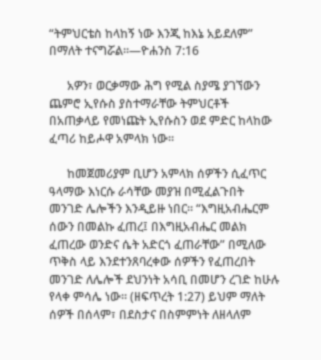“ትምህርቴስ ከላከኝ ነው እንጂ ከእኔ አይደለም” በማለት ተናግሯል።—ዮሐንስ 7:16

      አዎን፣ ወርቃማው ሕግ የሚል ስያሜ ያገኘውን ጨምሮ ኢየሱስ ያስተማራቸው ትምህርቶች በአጠቃላይ የመነጩት ኢየሱስን ወደ ምድር ከላከው ፈጣሪ ከይሖዋ አምላክ ነው።

      ከመጀመሪያም ቢሆን አምላክ ሰዎችን ሲፈጥር ዓላማው እነርሱ ራሳቸው መያዝ በሚፈልጉበት መንገድ ሌሎችን እንዲይዙ ነበር። “እግዚአብሔርም ሰውን በመልኩ ፈጠረ፤ በእግዚአብሔር መልክ ፈጠረው ወንድና ሴት አድርጎ ፈጠራቸው” በሚለው ጥቅስ ላይ እንደተንጸባረቀው ሰዎችን የፈጠረበት መንገድ ለሌሎች ደህንነት አሳቢ በመሆን ረገድ ከሁሉ የላቀ ምሳሌ ነው። (ዘፍጥረት 1:27) ይህም ማለት ሰዎች በሰላም፣ በደስታና በስምምነት ለዘላለም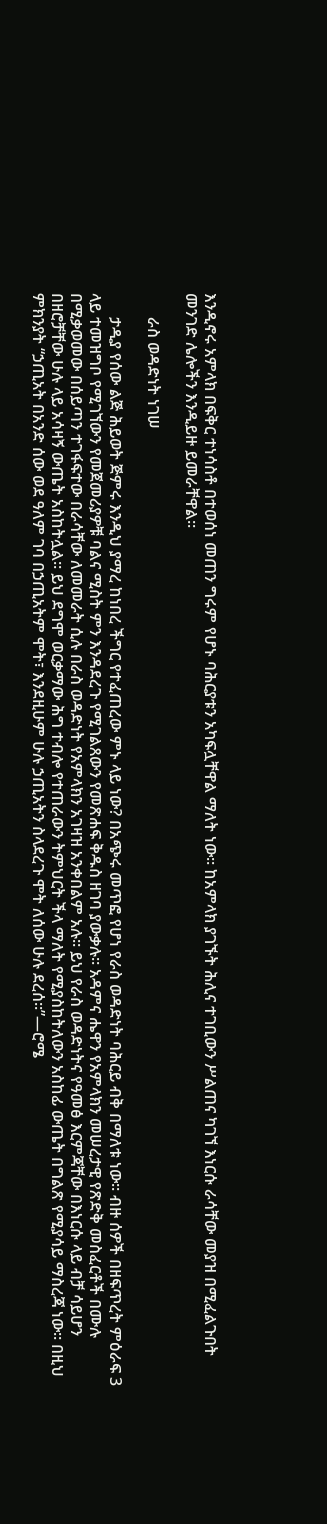እንዲኖሩ አምላክ በፍቅር ተነሳስቶ በተወሰነ መጠን ግሩም የሆኑ ባሕርያቱን አካፍሏቸዋል ማለት ነው። ከአምላክ ያገኙት ሕሊና ተገቢውን ሥልጠና ካገኘ እነርሱ ራሳቸው መያዝ በሚፈልጉበት መንገድ ሌሎችን እንዲይዙ ይመራቸዋል።

      ራስ ወዳድነት ነገሠ

      ታዲያ የሰው ልጅ ሕይወት ጅምሩ እንዲህ ያማረ ከነበረ ችግር የተፈጠረው ምኑ ላይ ነው? በአጭሩ መጥፎ የሆነ የራስ ወዳድነት ባሕርይ ብቅ በማለቱ ነው። ብዙ ሰዎች በዘፍጥረት ምዕራፍ 3 ላይ ተመዝግቦ የሚገኘውን የመጀመሪያዎቹ ባልና ሚስት ምን እንዳደረጉ የሚገልጸውን የመጽሐፍ ቅዱስ ዘገባ ያውቃሉ። አዳምና ሔዋን የአምላክን መሠረታዊ የጽድቅ መስፈርቶች በሙሉ በሚቃወመው በሰይጣን ተገፋፍተው በራሳቸው ለመመራት ሲሉ በራስ ወዳድነት የአምላክን አገዛዝ አንቀበልም አሉ። ይህ የራስ ወዳድነትና የዓመፅ እርምጃቸው በእነርሱ ላይ ብቻ ሳይሆን በዘሮቻቸው ሁሉ ላይ አሳዛኝ ውጤት አስከትሏል። ይህ ደግሞ ወርቃማው ሕግ ተብሎ የተጠራውን ትምህርት ችላ ማለት የሚያስከትለውን አስከፊ ውጤት በግልጽ የሚያሳይ ማስረጃ ነው። በዚህ ምክንያት “ኃጢአት በአንድ ሰው ወደ ዓለም ገባ በኃጢአትም ሞት፣ እንደዚሁም ሁሉ ኃጢአትን ስላደረጉ ሞት ለሰው ሁሉ ደረሰ።”—ሮሜ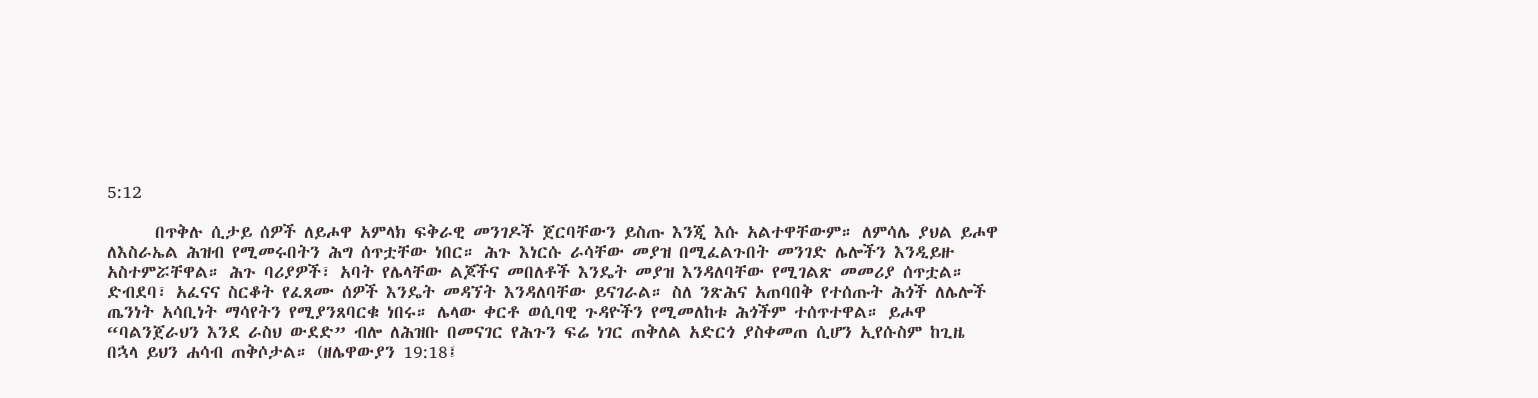5:12

      በጥቅሉ ሲታይ ሰዎች ለይሖዋ አምላክ ፍቅራዊ መንገዶች ጀርባቸውን ይስጡ እንጂ እሱ አልተዋቸውም። ለምሳሌ ያህል ይሖዋ ለእስራኤል ሕዝብ የሚመሩበትን ሕግ ሰጥቷቸው ነበር። ሕጉ እነርሱ ራሳቸው መያዝ በሚፈልጉበት መንገድ ሌሎችን እንዲይዙ አስተምሯቸዋል። ሕጉ ባሪያዎች፣ አባት የሌላቸው ልጆችና መበለቶች እንዴት መያዝ እንዳለባቸው የሚገልጽ መመሪያ ሰጥቷል። ድብደባ፣ አፈናና ስርቆት የፈጸሙ ሰዎች እንዴት መዳኘት እንዳለባቸው ይናገራል። ስለ ንጽሕና አጠባበቅ የተሰጡት ሕጎች ለሌሎች ጤንነት አሳቢነት ማሳየትን የሚያንጸባርቁ ነበሩ። ሌላው ቀርቶ ወሲባዊ ጉዳዮችን የሚመለከቱ ሕጎችም ተሰጥተዋል። ይሖዋ “ባልንጀራህን እንደ ራስህ ውደድ” ብሎ ለሕዝቡ በመናገር የሕጉን ፍሬ ነገር ጠቅለል አድርጎ ያስቀመጠ ሲሆን ኢየሱስም ከጊዜ በኋላ ይህን ሐሳብ ጠቅሶታል። (ዘሌዋውያን 19:18፤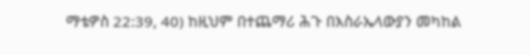ማቴዎስ 22:39, 40) ከዚህም በተጨማሪ ሕጉ በእስራኤላውያን መካከል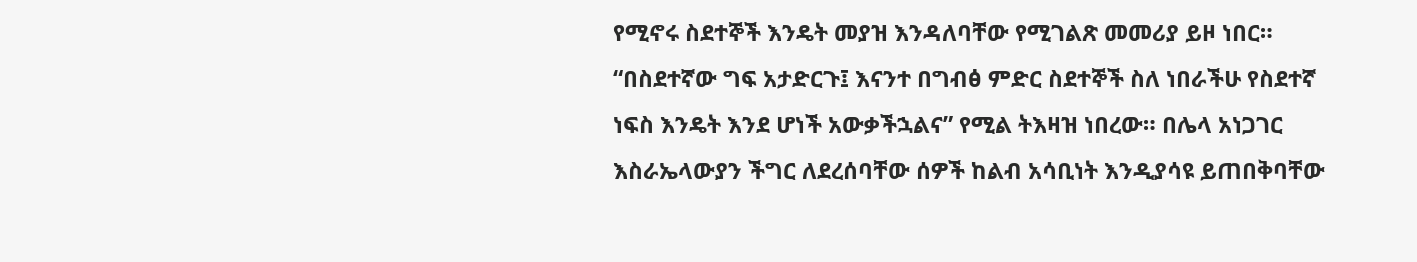የሚኖሩ ስደተኞች እንዴት መያዝ እንዳለባቸው የሚገልጽ መመሪያ ይዞ ነበር። “በስደተኛው ግፍ አታድርጉ፤ እናንተ በግብፅ ምድር ስደተኞች ስለ ነበራችሁ የስደተኛ ነፍስ እንዴት እንደ ሆነች አውቃችኋልና” የሚል ትእዛዝ ነበረው። በሌላ አነጋገር እስራኤላውያን ችግር ለደረሰባቸው ሰዎች ከልብ አሳቢነት እንዲያሳዩ ይጠበቅባቸው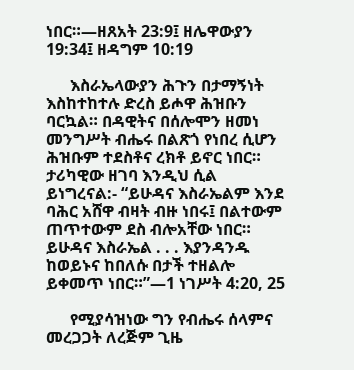ነበር።—ዘጸአት 23:9፤ ዘሌዋውያን 19:34፤ ዘዳግም 10:19

      እስራኤላውያን ሕጉን በታማኝነት እስከተከተሉ ድረስ ይሖዋ ሕዝቡን ባርኳል። በዳዊትና በሰሎሞን ዘመነ መንግሥት ብሔሩ በልጽጎ የነበረ ሲሆን ሕዝቡም ተደስቶና ረክቶ ይኖር ነበር። ታሪካዊው ዘገባ እንዲህ ሲል ይነግረናል:- “ይሁዳና እስራኤልም እንደ ባሕር አሸዋ ብዛት ብዙ ነበሩ፤ በልተውም ጠጥተውም ደስ ብሎአቸው ነበር። ይሁዳና እስራኤል . . . እያንዳንዱ ከወይኑና ከበለሱ በታች ተዘልሎ ይቀመጥ ነበር።”—1 ነገሥት 4:20, 25

      የሚያሳዝነው ግን የብሔሩ ሰላምና መረጋጋት ለረጅም ጊዜ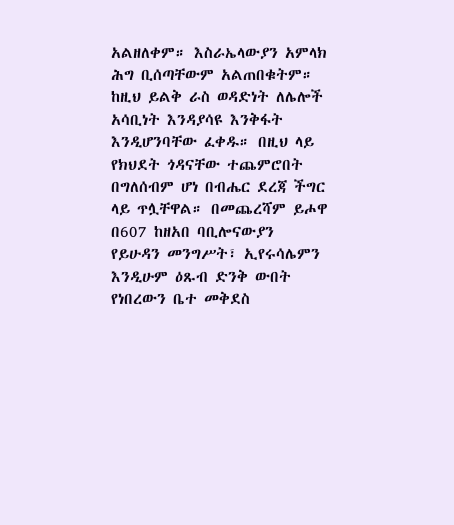አልዘለቀም። እስራኤላውያን አምላክ ሕግ ቢሰጣቸውም አልጠበቁትም። ከዚህ ይልቅ ራስ ወዳድነት ለሌሎች አሳቢነት እንዳያሳዩ እንቅፋት እንዲሆንባቸው ፈቀዱ። በዚህ ላይ የክህደት ጎዳናቸው ተጨምሮበት በግለሰብም ሆነ በብሔር ደረጃ ችግር ላይ ጥሏቸዋል። በመጨረሻም ይሖዋ በ607 ከዘአበ ባቢሎናውያን የይሁዳን መንግሥት፣ ኢየሩሳሌምን እንዲሁም ዕጹብ ድንቅ ውበት የነበረውን ቤተ መቅደስ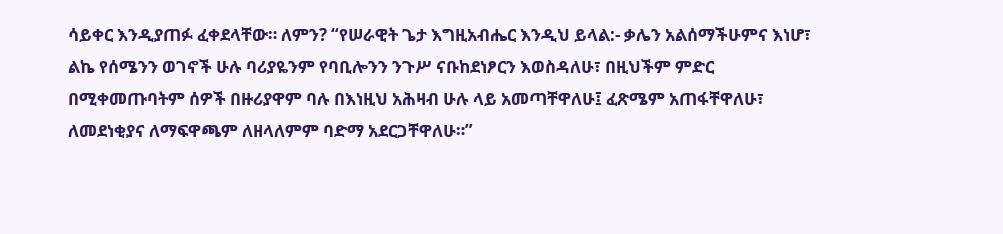ሳይቀር እንዲያጠፉ ፈቀደላቸው። ለምን? “የሠራዊት ጌታ እግዚአብሔር እንዲህ ይላል:- ቃሌን አልሰማችሁምና እነሆ፣ ልኬ የሰሜንን ወገኖች ሁሉ ባሪያዬንም የባቢሎንን ንጉሥ ናቡከደነፆርን እወስዳለሁ፣ በዚህችም ምድር በሚቀመጡባትም ሰዎች በዙሪያዋም ባሉ በእነዚህ አሕዛብ ሁሉ ላይ አመጣቸዋለሁ፤ ፈጽሜም አጠፋቸዋለሁ፣ ለመደነቂያና ለማፍዋጫም ለዘላለምም ባድማ አደርጋቸዋለሁ።”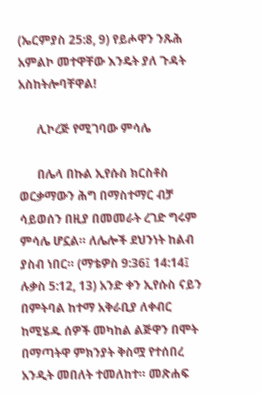(ኤርምያስ 25:8, 9) የይሖዋን ንጹሕ አምልኮ መተዋቸው እንዴት ያለ ጉዳት አስከትሎባቸዋል!

      ሊኮረጅ የሚገባው ምሳሌ

      በሌላ በኩል ኢየሱስ ክርስቶስ ወርቃማውን ሕግ በማስተማር ብቻ ሳይወሰን በዚያ በመመራት ረገድ ግሩም ምሳሌ ሆኗል። ለሌሎች ደህንነት ከልብ ያስብ ነበር። (ማቴዎስ 9:36፤ 14:14፤ ሉቃስ 5:12, 13) አንድ ቀን ኢየሱስ ናይን በምትባል ከተማ አቅራቢያ ለቀብር ከሚሄዱ ሰዎች መካከል ልጅዋን በሞት በማጣትዋ ምክንያት ቅስሟ የተሰበረ አንዲት መበለት ተመለከተ። መጽሐፍ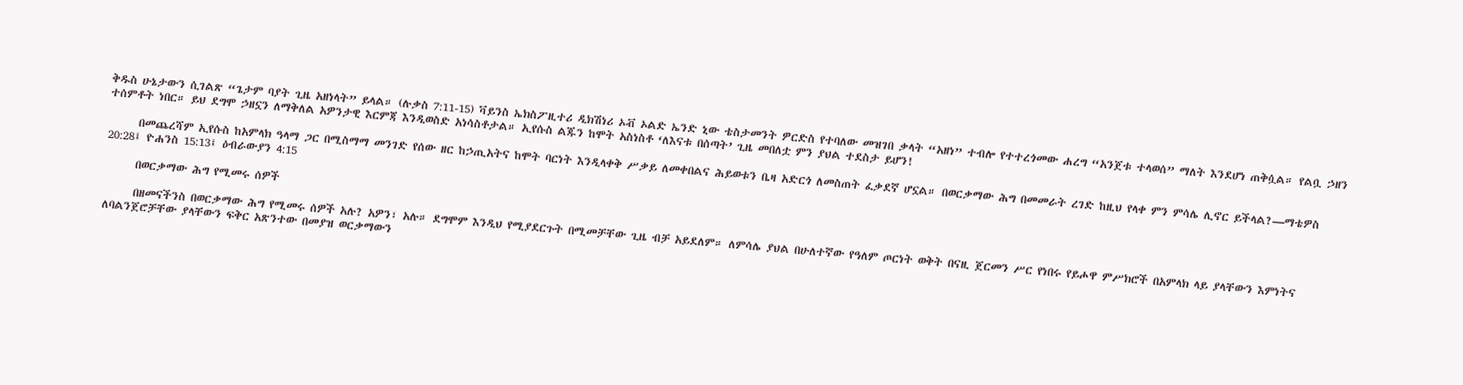ቅዱስ ሁኔታውን ሲገልጽ “ጌታም ባያት ጊዜ አዘነላት” ይላል። (ሉቃስ 7:11-15) ቫይንስ ኤክስፖዚተሪ ዲክሽነሪ ኦቭ ኦልድ ኤንድ ኒው ቴስታመንት ዎርድስ የተባለው መዝገበ ቃላት “አዘነ” ተብሎ የተተረጎመው ሐረግ “አንጀቱ ተላወሰ” ማለት እንደሆነ ጠቅሷል። የልቧ ኃዘን ተሰምቶት ነበር። ይህ ደግሞ ኃዘኗን ለማቅለል አዎንታዊ እርምጃ እንዲወስድ አነሳስቶታል። ኢየሱስ ልጁን ከሞት አስነስቶ ‘ለእናቱ በሰጣት’ ጊዜ መበለቷ ምን ያህል ተደስታ ይሆን!

      በመጨረሻም ኢየሱስ ከአምላክ ዓላማ ጋር በሚስማማ መንገድ የሰው ዘር ከኃጢአትና ከሞት ባርነት እንዲላቀቅ ሥቃይ ለመቀበልና ሕይወቱን ቤዛ አድርጎ ለመስጠት ፈቃደኛ ሆኗል። በወርቃማው ሕግ በመመራት ረገድ ከዚህ የላቀ ምን ምሳሌ ሊኖር ይችላል?—ማቴዎስ 20:28፤ ዮሐንስ 15:13፤ ዕብራውያን 4:15

      በወርቃማው ሕግ የሚመሩ ሰዎች

      በዘመናችንስ በወርቃማው ሕግ የሚመሩ ሰዎች አሉ? አዎን፣ አሉ። ደግሞም እንዲህ የሚያደርጉት በሚመቻቸው ጊዜ ብቻ አይደለም። ለምሳሌ ያህል በሁለተኛው የዓለም ጦርነት ወቅት በናዚ ጀርመን ሥር የነበሩ የይሖዋ ምሥክሮች በአምላክ ላይ ያላቸውን እምነትና ለባልንጀሮቻቸው ያላቸውን ፍቅር አጽንተው በመያዝ ወርቃማውን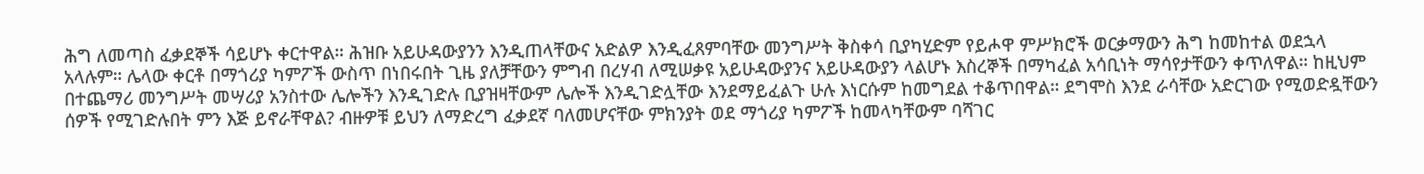ሕግ ለመጣስ ፈቃደኞች ሳይሆኑ ቀርተዋል። ሕዝቡ አይሁዳውያንን እንዲጠላቸውና አድልዎ እንዲፈጸምባቸው መንግሥት ቅስቀሳ ቢያካሂድም የይሖዋ ምሥክሮች ወርቃማውን ሕግ ከመከተል ወደኋላ አላሉም። ሌላው ቀርቶ በማጎሪያ ካምፖች ውስጥ በነበሩበት ጊዜ ያለቻቸውን ምግብ በረሃብ ለሚሠቃዩ አይሁዳውያንና አይሁዳውያን ላልሆኑ እስረኞች በማካፈል አሳቢነት ማሳየታቸውን ቀጥለዋል። ከዚህም በተጨማሪ መንግሥት መሣሪያ አንስተው ሌሎችን እንዲገድሉ ቢያዝዛቸውም ሌሎች እንዲገድሏቸው እንደማይፈልጉ ሁሉ እነርሱም ከመግደል ተቆጥበዋል። ደግሞስ እንደ ራሳቸው አድርገው የሚወድዷቸውን ሰዎች የሚገድሉበት ምን እጅ ይኖራቸዋል? ብዙዎቹ ይህን ለማድረግ ፈቃደኛ ባለመሆናቸው ምክንያት ወደ ማጎሪያ ካምፖች ከመላካቸውም ባሻገር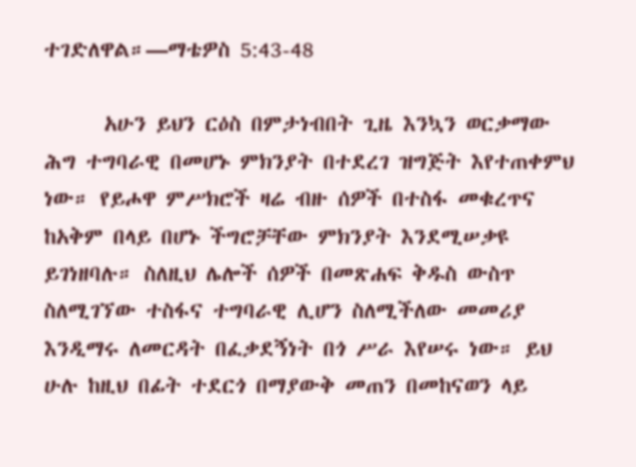ተገድለዋል።—ማቴዎስ 5:43-48

      አሁን ይህን ርዕስ በምታነብበት ጊዜ እንኳን ወርቃማው ሕግ ተግባራዊ በመሆኑ ምክንያት በተደረገ ዝግጅት እየተጠቀምህ ነው። የይሖዋ ምሥክሮች ዛሬ ብዙ ሰዎች በተስፋ መቁረጥና ከአቅም በላይ በሆኑ ችግሮቻቸው ምክንያት እንደሚሠቃዩ ይገነዘባሉ። ስለዚህ ሌሎች ሰዎች በመጽሐፍ ቅዱስ ውስጥ ስለሚገኘው ተስፋና ተግባራዊ ሊሆን ስለሚችለው መመሪያ እንዲማሩ ለመርዳት በፈቃደኝነት በጎ ሥራ እየሠሩ ነው። ይህ ሁሉ ከዚህ በፊት ተደርጎ በማያውቅ መጠን በመከናወን ላይ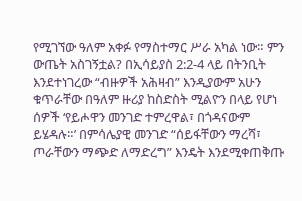የሚገኘው ዓለም አቀፉ የማስተማር ሥራ አካል ነው። ምን ውጤት አስገኝቷል? በኢሳይያስ 2:2-4 ላይ በትንቢት እንደተነገረው “ብዙዎች አሕዛብ” እንዲያውም አሁን ቁጥራቸው በዓለም ዙሪያ ከስድስት ሚልዮን በላይ የሆነ ሰዎች ‘የይሖዋን መንገድ ተምረዋል፣ በጎዳናውም ይሄዳሉ።’ በምሳሌያዊ መንገድ “ሰይፋቸውን ማረሻ፣ ጦራቸውን ማጭድ ለማድረግ” እንዴት እንደሚቀጠቅጡ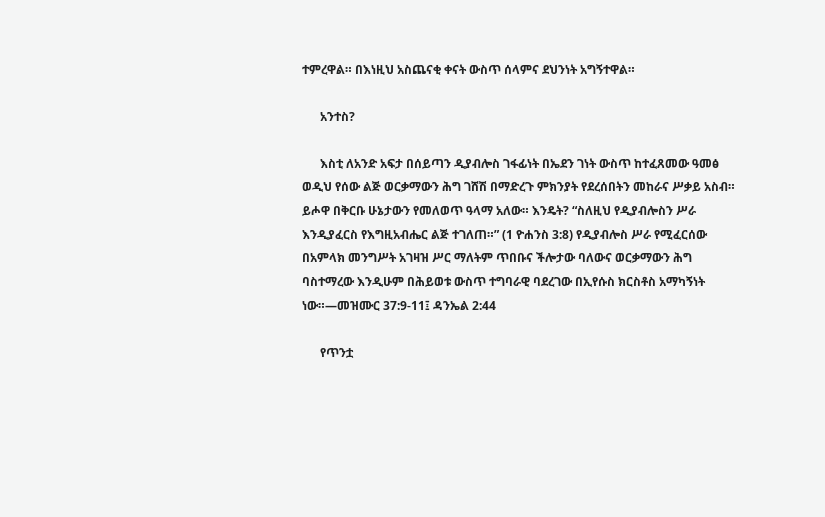ተምረዋል። በእነዚህ አስጨናቂ ቀናት ውስጥ ሰላምና ደህንነት አግኝተዋል።

      አንተስ?

      እስቲ ለአንድ አፍታ በሰይጣን ዲያብሎስ ገፋፊነት በኤደን ገነት ውስጥ ከተፈጸመው ዓመፅ ወዲህ የሰው ልጅ ወርቃማውን ሕግ ገሸሽ በማድረጉ ምክንያት የደረሰበትን መከራና ሥቃይ አስብ። ይሖዋ በቅርቡ ሁኔታውን የመለወጥ ዓላማ አለው። እንዴት? “ስለዚህ የዲያብሎስን ሥራ እንዲያፈርስ የእግዚአብሔር ልጅ ተገለጠ።” (1 ዮሐንስ 3:8) የዲያብሎስ ሥራ የሚፈርሰው በአምላክ መንግሥት አገዛዝ ሥር ማለትም ጥበቡና ችሎታው ባለውና ወርቃማውን ሕግ ባስተማረው እንዲሁም በሕይወቱ ውስጥ ተግባራዊ ባደረገው በኢየሱስ ክርስቶስ አማካኝነት ነው።—መዝሙር 37:9-11፤ ዳንኤል 2:44

      የጥንቷ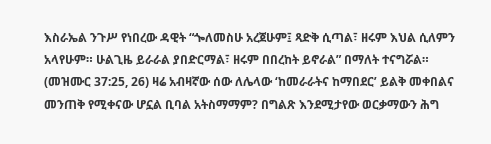እስራኤል ንጉሥ የነበረው ዳዊት “ጐለመስሁ አረጀሁም፤ ጻድቅ ሲጣል፣ ዘሩም እህል ሲለምን አላየሁም። ሁልጊዜ ይራራል ያበድርማል፣ ዘሩም በበረከት ይኖራል” በማለት ተናግሯል። (መዝሙር 37:25, 26) ዛሬ አብዛኛው ሰው ለሌላው ‘ከመራራትና ከማበደር’ ይልቅ መቀበልና መንጠቅ የሚቀናው ሆኗል ቢባል አትስማማም? በግልጽ እንደሚታየው ወርቃማውን ሕግ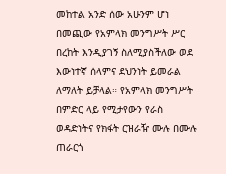መከተል አንድ ሰው አሁንም ሆነ በመጪው የአምላክ መንግሥት ሥር በረከት እንዲያገኝ ስለሚያስችለው ወደ እውነተኛ ሰላምና ደህንነት ይመራል ለማለት ይቻላል። የአምላክ መንግሥት በምድር ላይ የሚታየውን የራስ ወዳድነትና የክፋት ርዝራዥ ሙሉ በሙሉ ጠራርጎ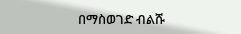በማስወገድ ብልሹ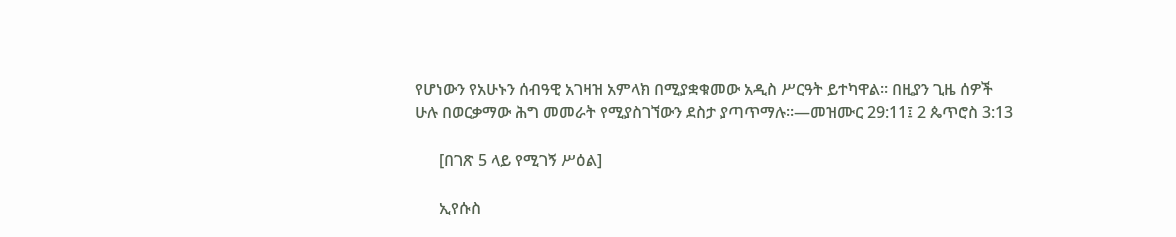የሆነውን የአሁኑን ሰብዓዊ አገዛዝ አምላክ በሚያቋቁመው አዲስ ሥርዓት ይተካዋል። በዚያን ጊዜ ሰዎች ሁሉ በወርቃማው ሕግ መመራት የሚያስገኘውን ደስታ ያጣጥማሉ።—መዝሙር 29:11፤ 2 ጴጥሮስ 3:13

      [በገጽ 5 ላይ የሚገኝ ሥዕል]

      ኢየሱስ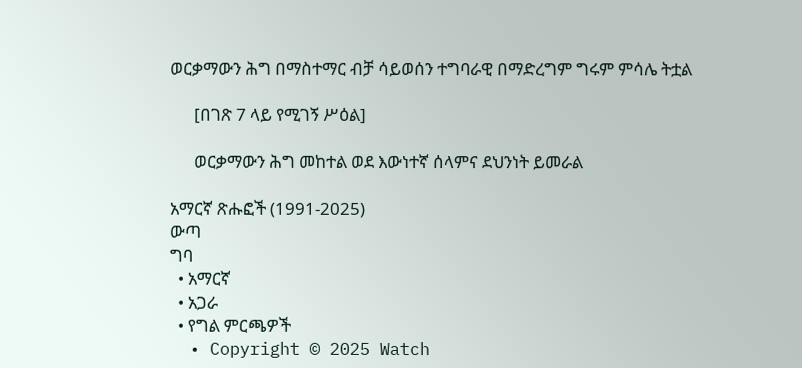ወርቃማውን ሕግ በማስተማር ብቻ ሳይወሰን ተግባራዊ በማድረግም ግሩም ምሳሌ ትቷል

      [በገጽ 7 ላይ የሚገኝ ሥዕል]

      ወርቃማውን ሕግ መከተል ወደ እውነተኛ ሰላምና ደህንነት ይመራል

አማርኛ ጽሑፎች (1991-2025)
ውጣ
ግባ
  • አማርኛ
  • አጋራ
  • የግል ምርጫዎች
  • Copyright © 2025 Watch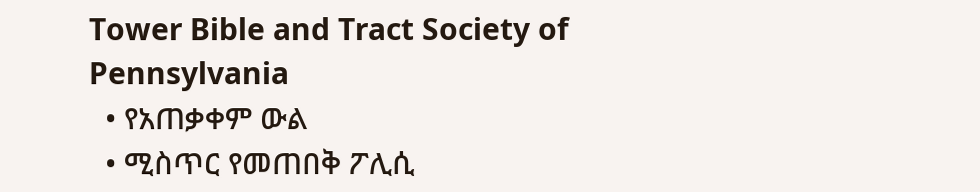Tower Bible and Tract Society of Pennsylvania
  • የአጠቃቀም ውል
  • ሚስጥር የመጠበቅ ፖሊሲ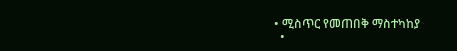• ሚስጥር የመጠበቅ ማስተካከያ
  •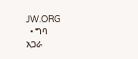JW.ORG
  • ግባ
አጋራ